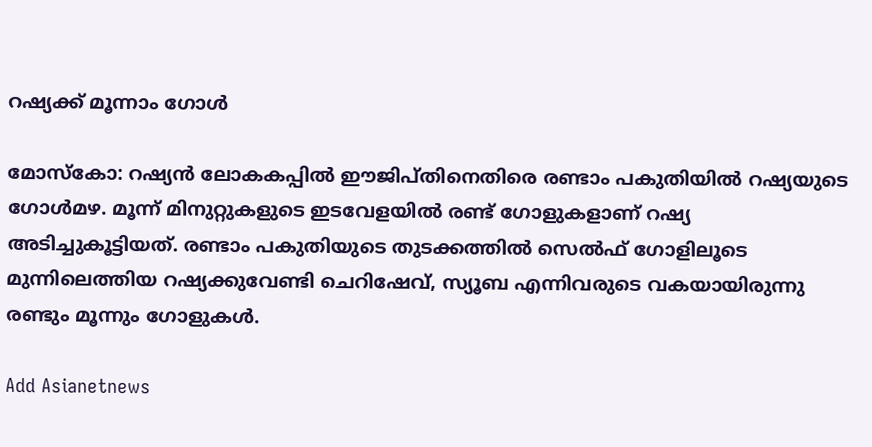റഷ്യക്ക് മൂന്നാം ഗോള്‍

മോസ്‌കോ: റഷ്യന്‍ ലോകകപ്പില്‍ ഈജിപ്തിനെതിരെ രണ്ടാം പകുതിയില്‍ റഷ്യയുടെ ഗോള്‍മഴ. മൂന്ന് മിനുറ്റുകളുടെ ഇടവേളയില്‍ രണ്ട് ഗോളുകളാണ് റഷ്യ അടിച്ചുകൂട്ടിയത്. രണ്ടാം പകുതിയുടെ തുടക്കത്തില്‍ സെല്‍ഫ് ഗോളിലൂടെ മുന്നിലെത്തിയ റഷ്യക്കുവേണ്ടി ചെറിഷേവ്, സ്യൂബ എന്നിവരുടെ വകയായിരുന്നു രണ്ടും മൂന്നും ഗോളുകള്‍.

Add Asianetnews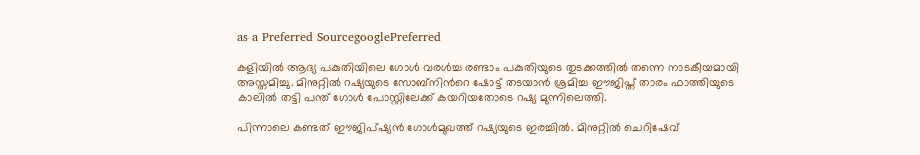as a Preferred SourcegooglePreferred

കളിയില്‍ ആദ്യ പകുതിയിലെ ഗോള്‍ വരള്‍ച്ച രണ്ടാം പകുതിയുടെ തുടക്കത്തില്‍ തന്നെ നാടകീയമായി അസ്തമിച്ചു. മിനുറ്റില്‍ റഷ്യയുടെ സോബ്‌നിന്‍റെ ഷോട്ട് തടയാന്‍ ശ്രമിച്ച ഈജിപ്ത് താരം ഫാത്തിയുടെ കാലില്‍ തട്ടി പന്ത് ഗോള്‍ പോസ്റ്റിലേക്ക് കയറിയതോടെ റഷ്യ മുന്നിലെത്തി.

പിന്നാലെ കണ്ടത് ഈജിപ്ഷ്യന്‍ ഗോള്‍മുഖത്ത് റഷ്യയുടെ ഇരച്ചില്‍. മിനുറ്റില്‍ ചെറിഷേവ്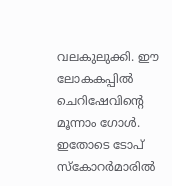വലകുലുക്കി. ഈ ലോകകപ്പില്‍ ചെറിഷേവിന്‍റെ മൂന്നാം ഗോള്‍. ഇതോടെ ടോപ് സ്കോറര്‍മാരില്‍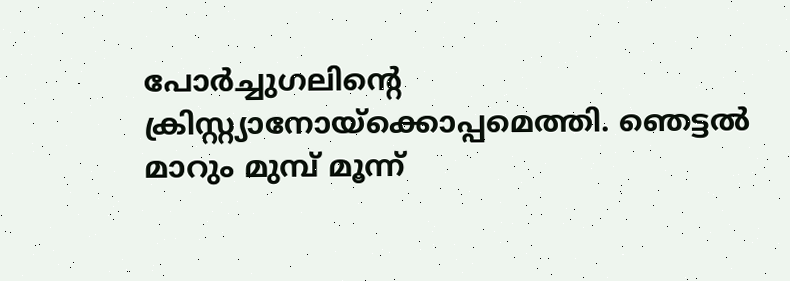പോര്‍ച്ചുഗലിന്‍റെ ക്രിസ്റ്റ്യാനോയ്ക്കൊപ്പമെത്തി. ഞെട്ടല്‍ മാറും മുമ്പ് മൂന്ന്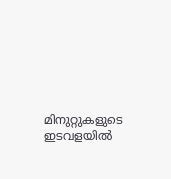മിനുറ്റുകളുടെ ഇടവളയില്‍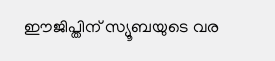ഈജിപ്തിന് സ്യൂബയുടെ വര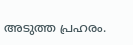അടുത്ത പ്രഹരം.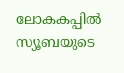ലോകകപ്പില്‍ സ്യൂബയുടെ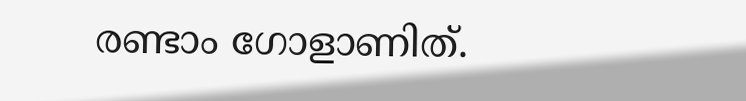രണ്ടാം ഗോളാണിത്.